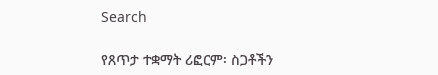Search

የጸጥታ ተቋማት ሪፎርም፡ ስጋቶችን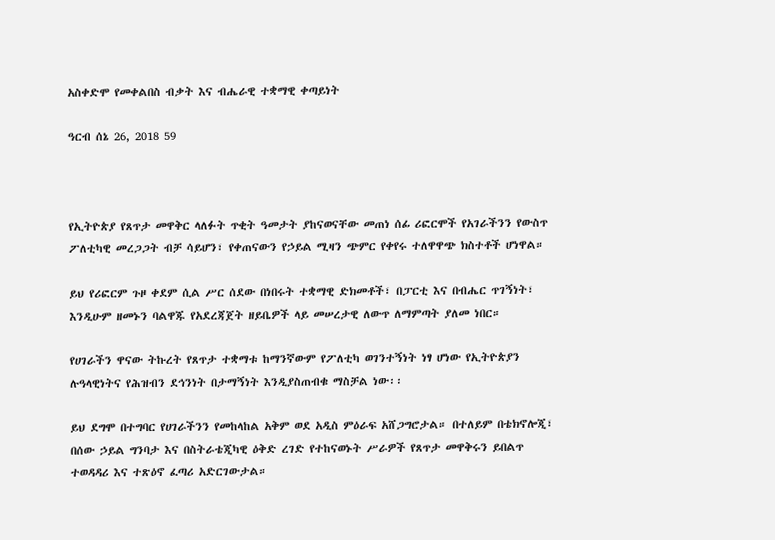አስቀድሞ የመቀልበስ ብቃት እና ብሔራዊ ተቋማዊ ቀጣይነት

ዓርብ ሰኔ 26, 2018 59



የኢትዮጵያ የጸጥታ መዋቅር ላለፉት ጥቂት ዓመታት ያከናወናቸው መጠነ ሰፊ ሪፎርሞች የአገራችንን የውስጥ ፖለቲካዊ መረጋጋት ብቻ ሳይሆን፣ የቀጠናውን የኃይል ሚዛን ጭምር የቀየሩ ተለዋዋጭ ክስተቶች ሆነዋል።

ይህ የሪፎርም ጉዞ ቀደም ሲል ሥር ሰደው በነበሩት ተቋማዊ ድክመቶች፣ በፓርቲ እና በብሔር ጥገኝነት፣ እንዲሁም ዘመኑን ባልዋጁ የአደረጃጀት ዘይቤዎች ላይ መሠረታዊ ለውጥ ለማምጣት ያለመ ነበር።

የሀገራችን ዋናው ትኩረት የጸጥታ ተቋማቱ ከማንኛውም የፖለቲካ ወገንተኝነት ነፃ ሆነው የኢትዮጵያን ሉዓላዊነትና የሕዝብን ደኅንነት በታማኝነት እንዲያስጠብቁ ማስቻል ነው፡፡

ይህ ደግሞ በተግባር የሀገራችንን የመከላከል አቅም ወደ አዲስ ምዕራፍ አሸጋግሮታል። በተለይም በቴክኖሎጂ፣ በሰው ኃይል ግንባታ እና በስትራቴጂካዊ ዕቅድ ረገድ የተከናወኑት ሥራዎች የጸጥታ መዋቅሩን ይበልጥ ተወዳዳሪ እና ተጽዕኖ ፈጣሪ አድርገውታል።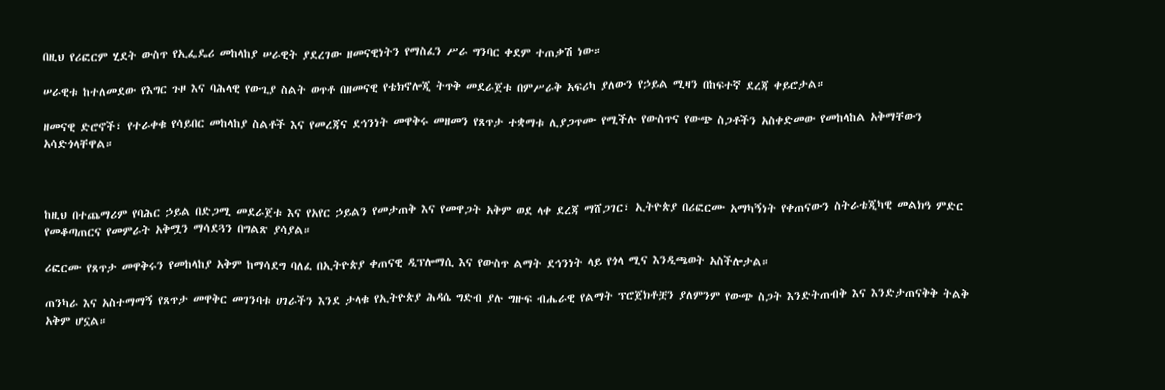በዚህ የሪፎርም ሂደት ውስጥ የኢፌዴሪ መከላከያ ሠራዊት ያደረገው ዘመናዊነትን የማስፈን ሥራ ግንባር ቀደም ተጠቃሽ ነው።

ሠራዊቱ ከተለመደው የእግር ጉዞ እና ባሕላዊ የውጊያ ስልት ወጥቶ በዘመናዊ የቴክኖሎጂ ትጥቅ መደራጀቱ በምሥራቅ አፍሪካ ያለውን የኃይል ሚዛን በከፍተኛ ደረጃ ቀይሮታል።

ዘመናዊ ድሮኖች፣ የተራቀቁ የሳይበር መከላከያ ስልቶች እና የመረጃና ደኅንነት መዋቅሩ መዘመን የጸጥታ ተቋማቱ ሊያጋጥሙ የሚችሉ የውስጥና የውጭ ስጋቶችን አስቀድመው የመከላከል አቅማቸውን አሳድጎላቸዋል።



ከዚህ በተጨማሪም የባሕር ኃይል በድጋሚ መደራጀቱ እና የአየር ኃይልን የመታጠቅ እና የመዋጋት አቅም ወደ ላቀ ደረጃ ማሸጋገር፣ ኢትዮጵያ በሪፎርሙ አማካኝነት የቀጠናውን ስትራቴጂካዊ መልክዓ ምድር የመቆጣጠርና የመምራት አቅሟን ማሳደጓን በግልጽ ያሳያል።

ሪፎርሙ የጸጥታ መዋቅሩን የመከላከያ አቅም ከማሳደግ ባለፈ በኢትዮጵያ ቀጠናዊ ዲፕሎማሲ እና የውስጥ ልማት ደኅንነት ላይ የጎላ ሚና እንዲጫወት አስችሎታል።

ጠንካራ እና አስተማማኝ የጸጥታ መዋቅር መገንባቱ ሀገራችን እንደ ታላቁ የኢትዮጵያ ሕዳሴ ግድብ ያሉ ግዙፍ ብሔራዊ የልማት ፕሮጀክቶቿን ያለምንም የውጭ ስጋት እንድትጠብቅ እና እንድታጠናቅቅ ትልቅ አቅም ሆኗል።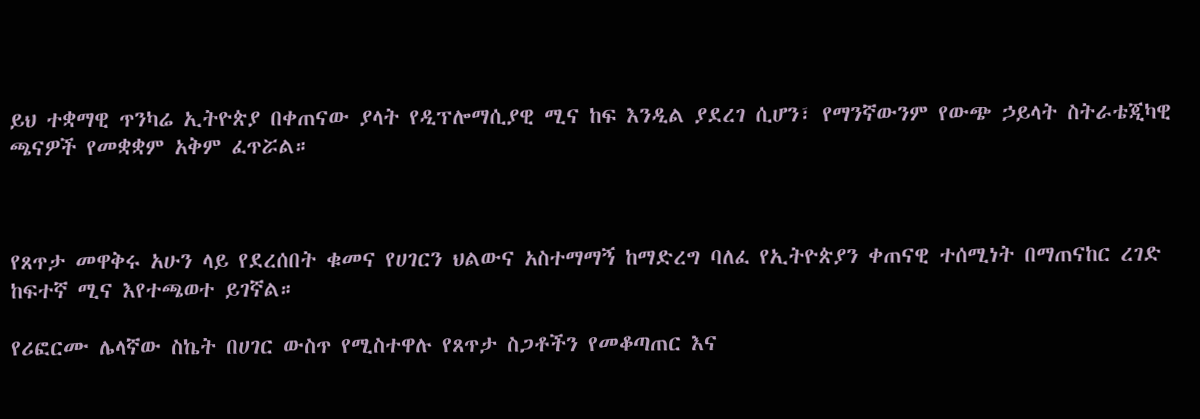ይህ ተቋማዊ ጥንካሬ ኢትዮጵያ በቀጠናው ያላት የዲፕሎማሲያዊ ሚና ከፍ እንዲል ያደረገ ሲሆን፣ የማንኛውንም የውጭ ኃይላት ስትራቴጂካዊ ጫናዎች የመቋቋም አቅም ፈጥሯል።



የጸጥታ መዋቅሩ አሁን ላይ የደረሰበት ቁመና የሀገርን ህልውና አስተማማኝ ከማድረግ ባለፈ የኢትዮጵያን ቀጠናዊ ተሰሚነት በማጠናከር ረገድ ከፍተኛ ሚና እየተጫወተ ይገኛል።

የሪፎርሙ ሌላኛው ስኬት በሀገር ውስጥ የሚስተዋሉ የጸጥታ ስጋቶችን የመቆጣጠር እና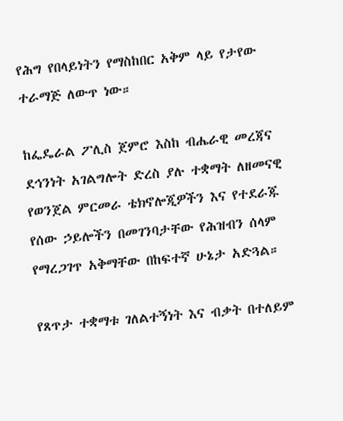የሕግ የበላይነትን የማስከበር አቅም ላይ የታየው ተራማጅ ለውጥ ነው።

ከፌዴራል ፖሊስ ጀምሮ እስከ ብሔራዊ መረጃና ደኅንነት አገልግሎት ድረስ ያሉ ተቋማት ለዘመናዊ የወንጀል ምርመራ ቴክኖሎጂዎችን እና የተደራጁ የሰው ኃይሎችን በመገንባታቸው የሕዝብን ሰላም የማረጋገጥ አቅማቸው በከፍተኛ ሁኔታ አድጓል።

የጸጥታ ተቋማቱ ገለልተኝነት እና ብቃት በተለይም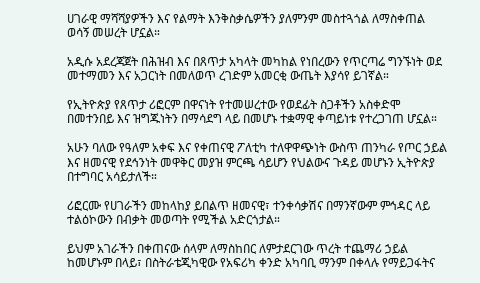ሀገራዊ ማሻሻያዎችን እና የልማት እንቅስቃሴዎችን ያለምንም መስተጓጎል ለማስቀጠል ወሳኝ መሠረት ሆኗል።

አዲሱ አደረጃጀት በሕዝብ እና በጸጥታ አካላት መካከል የነበረውን የጥርጣሬ ግንኙነት ወደ መተማመን እና አጋርነት በመለወጥ ረገድም አመርቂ ውጤት እያሳየ ይገኛል።

የኢትዮጵያ የጸጥታ ሪፎርም በዋናነት የተመሠረተው የወደፊት ስጋቶችን አስቀድሞ በመተንበይ እና ዝግጁነትን በማሳደግ ላይ በመሆኑ ተቋማዊ ቀጣይነቱ የተረጋገጠ ሆኗል።

አሁን ባለው የዓለም አቀፍ እና የቀጠናዊ ፖለቲካ ተለዋዋጭነት ውስጥ ጠንካራ የጦር ኃይል እና ዘመናዊ የደኅንነት መዋቅር መያዝ ምርጫ ሳይሆን የህልውና ጉዳይ መሆኑን ኢትዮጵያ በተግባር አሳይታለች።

ሪፎርሙ የሀገራችን መከላከያ ይበልጥ ዘመናዊ፣ ተንቀሳቃሽና በማንኛውም ምኅዳር ላይ ተልዕኮውን በብቃት መወጣት የሚችል አድርጎታል።

ይህም አገራችን በቀጠናው ሰላም ለማስከበር ለምታደርገው ጥረት ተጨማሪ ኃይል ከመሆኑም በላይ፣ በስትራቴጂካዊው የአፍሪካ ቀንድ አካባቢ ማንም በቀላሉ የማይጋፋትና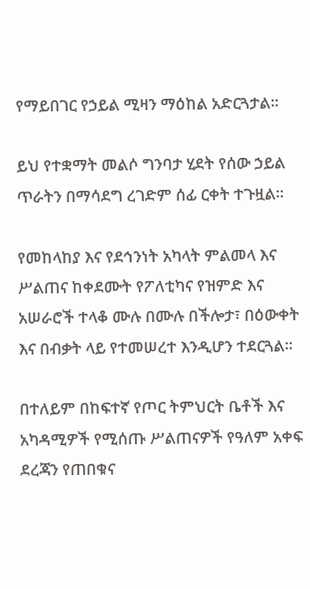የማይበገር የኃይል ሚዛን ማዕከል አድርጓታል።

ይህ የተቋማት መልሶ ግንባታ ሂደት የሰው ኃይል ጥራትን በማሳደግ ረገድም ሰፊ ርቀት ተጉዟል።

የመከላከያ እና የደኅንነት አካላት ምልመላ እና ሥልጠና ከቀደሙት የፖለቲካና የዝምድ እና አሠራሮች ተላቆ ሙሉ በሙሉ በችሎታ፣ በዕውቀት እና በብቃት ላይ የተመሠረተ እንዲሆን ተደርጓል።

በተለይም በከፍተኛ የጦር ትምህርት ቤቶች እና አካዳሚዎች የሚሰጡ ሥልጠናዎች የዓለም አቀፍ ደረጃን የጠበቁና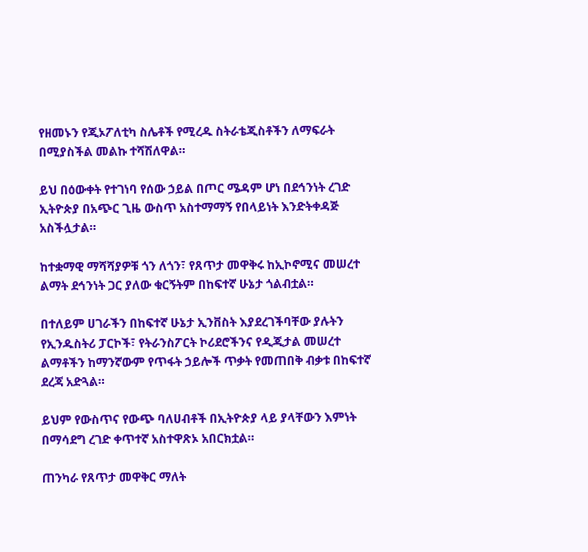የዘመኑን የጂኦፖለቲካ ስሌቶች የሚረዱ ስትራቴጂስቶችን ለማፍራት በሚያስችል መልኩ ተሻሽለዋል።

ይህ በዕውቀት የተገነባ የሰው ኃይል በጦር ሜዳም ሆነ በደኅንነት ረገድ ኢትዮጵያ በአጭር ጊዜ ውስጥ አስተማማኝ የበላይነት እንድትቀዳጅ አስችሏታል።

ከተቋማዊ ማሻሻያዎቹ ጎን ለጎን፣ የጸጥታ መዋቅሩ ከኢኮኖሚና መሠረተ ልማት ደኅንነት ጋር ያለው ቁርኝትም በከፍተኛ ሁኔታ ጎልብቷል።

በተለይም ሀገራችን በከፍተኛ ሁኔታ ኢንቨስት እያደረገችባቸው ያሉትን የኢንዱስትሪ ፓርኮች፣ የትራንስፖርት ኮሪደሮችንና የዲጂታል መሠረተ ልማቶችን ከማንኛውም የጥፋት ኃይሎች ጥቃት የመጠበቅ ብቃቱ በከፍተኛ ደረጃ አድጓል።

ይህም የውስጥና የውጭ ባለሀብቶች በኢትዮጵያ ላይ ያላቸውን እምነት በማሳደግ ረገድ ቀጥተኛ አስተዋጽኦ አበርክቷል።

ጠንካራ የጸጥታ መዋቅር ማለት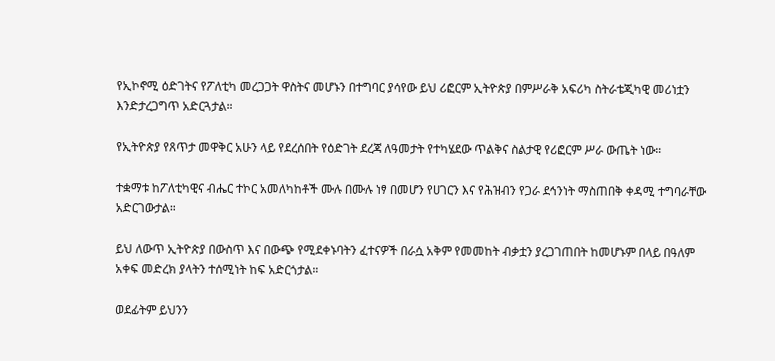የኢኮኖሚ ዕድገትና የፖለቲካ መረጋጋት ዋስትና መሆኑን በተግባር ያሳየው ይህ ሪፎርም ኢትዮጵያ በምሥራቅ አፍሪካ ስትራቴጂካዊ መሪነቷን እንድታረጋግጥ አድርጓታል።

የኢትዮጵያ የጸጥታ መዋቅር አሁን ላይ የደረሰበት የዕድገት ደረጃ ለዓመታት የተካሄደው ጥልቅና ስልታዊ የሪፎርም ሥራ ውጤት ነው።

ተቋማቱ ከፖለቲካዊና ብሔር ተኮር አመለካከቶች ሙሉ በሙሉ ነፃ በመሆን የሀገርን እና የሕዝብን የጋራ ደኅንነት ማስጠበቅ ቀዳሚ ተግባራቸው አድርገውታል።

ይህ ለውጥ ኢትዮጵያ በውስጥ እና በውጭ የሚደቀኑባትን ፈተናዎች በራሷ አቅም የመመከት ብቃቷን ያረጋገጠበት ከመሆኑም በላይ በዓለም አቀፍ መድረክ ያላትን ተሰሚነት ከፍ አድርጎታል።

ወደፊትም ይህንን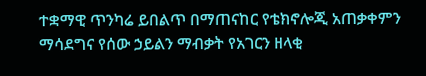ተቋማዊ ጥንካሬ ይበልጥ በማጠናከር የቴክኖሎጂ አጠቃቀምን ማሳደግና የሰው ኃይልን ማብቃት የአገርን ዘላቂ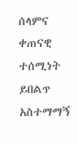ሰላምና ቀጠናዊ ተሰሚነት ይበልጥ አስተማማኝ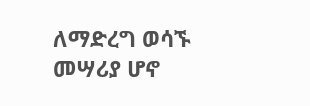ለማድረግ ወሳኙ መሣሪያ ሆኖ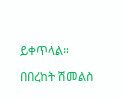ይቀጥላል።

በበረከት ሽመልስ